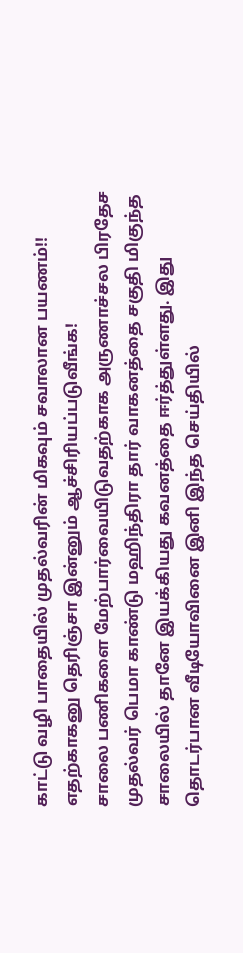காட்டு வழி பாதையில் முதல்வரின் மிகவும் சவாலான பயணம்!! எதற்காகனு தெரிஞ்சா இன்னும் ஆச்சிரியப்படுவீங்க!
சாலை பணிகளை மேற்பார்வையிடுவதற்காக அருணாச்சல பிரதேச முதல்வர் பெமா காண்டு மஹிந்திரா தார் வாகனத்தை சகுதி மிகுந்த சாலையில் தானே இயக்கியது கவனத்தை ஈர்த்துள்ளது. இது தொடர்பான வீடியோவினை இனி இந்த செய்தியில்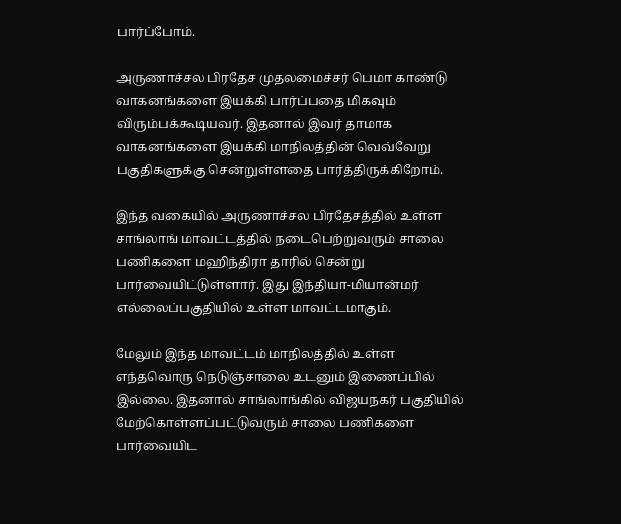பார்ப்போம்.

அருணாச்சல பிரதேச முதலமைச்சர் பெமா காண்டு வாகனங்களை இயக்கி பார்ப்பதை மிகவும் விரும்பக்கூடியவர். இதனால் இவர் தாமாக வாகனங்களை இயக்கி மாநிலத்தின் வெவ்வேறு பகுதிகளுக்கு சென்றுள்ளதை பார்த்திருக்கிறோம்.

இந்த வகையில் அருணாச்சல பிரதேசத்தில் உள்ள சாங்லாங் மாவட்டத்தில் நடைபெற்றுவரும் சாலை பணிகளை மஹிந்திரா தாரில் சென்று பார்வையிட்டுள்ளார். இது இந்தியா-மியான்மர் எல்லைப்பகுதியில் உள்ள மாவட்டமாகும்.

மேலும் இந்த மாவட்டம் மாநிலத்தில் உள்ள எந்தவொரு நெடுஞ்சாலை உடனும் இணைப்பில் இல்லை. இதனால் சாங்லாங்கில் விஜயநகர் பகுதியில் மேற்கொள்ளப்பட்டுவரும் சாலை பணிகளை பார்வையிட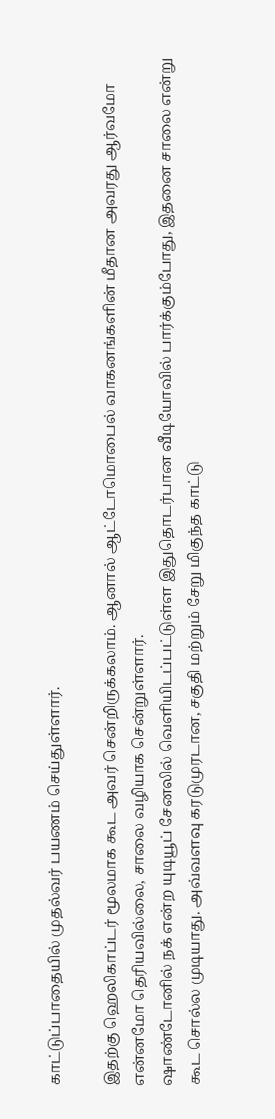காட்டுப்பாதையில் முதல்வர் பயணம் செய்துள்ளார்.

இதற்கு ஹெலிகாப்டர் மூலமாக கூட அவர் சென்றிருக்கலாம். ஆனால் ஆட்டோமொபைல் வாகனங்களின் மீதான அவரது ஆர்வமோ என்னமோ தெரியவில்லை, சாலை வழியாக சென்றுள்ளார்.
ஷாண்டோனில் நக் என்ற யுடியூப் சேனலில் வெளியிடப்பட்டுள்ள இதுதொடர்பான வீடியோவில் பார்க்கும்போது, இதனை சாலை என்று கூட சொல்ல முடியாது. அவ்வளவு கரடுமுரடான, சகுதி மற்றும் சேறு மிகுந்த காட்டு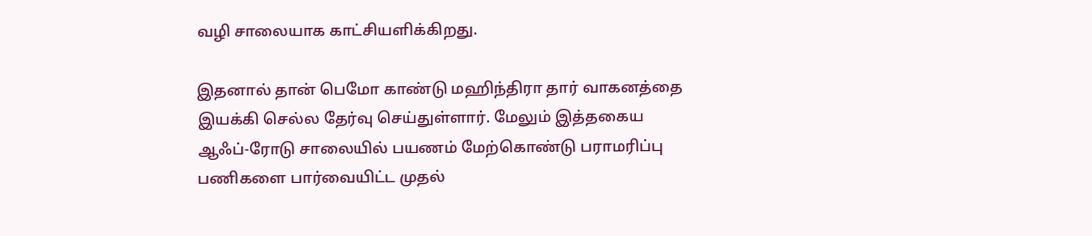வழி சாலையாக காட்சியளிக்கிறது.

இதனால் தான் பெமோ காண்டு மஹிந்திரா தார் வாகனத்தை இயக்கி செல்ல தேர்வு செய்துள்ளார். மேலும் இத்தகைய ஆஃப்-ரோடு சாலையில் பயணம் மேற்கொண்டு பராமரிப்பு பணிகளை பார்வையிட்ட முதல்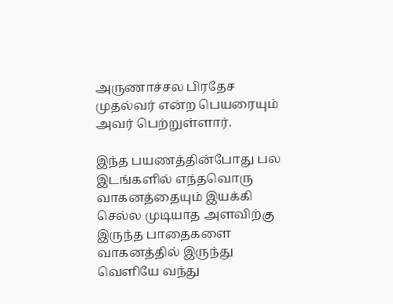அருணாச்சல பிரதேச முதல்வர் என்ற பெயரையும் அவர் பெற்றுள்ளார்.

இந்த பயணத்தின்போது பல இடங்களில் எந்தவொரு வாகனத்தையும் இயக்கி செல்ல முடியாத அளவிற்கு இருந்த பாதைகளை வாகனத்தில் இருந்து வெளியே வந்து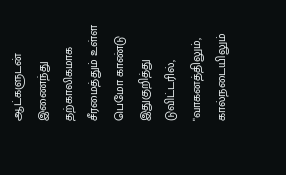ஆட்களுடன் இணைந்து தற்காலிகமாக சீரமைத்தும் உள்ள பெமோ காண்டு இதுகுறித்து டுவிட்டரில், "வாகனத்திலும், கால்நடையிலும்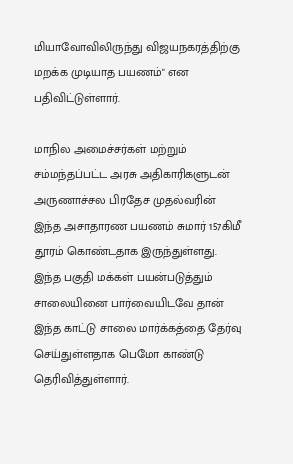மியாவோவிலிருந்து விஜயநகரத்திற்கு மறக்க முடியாத பயணம்" என பதிவிட்டுள்ளார்.

மாநில அமைச்சர்கள் மற்றும் சம்மந்தப்பட்ட அரசு அதிகாரிகளுடன் அருணாச்சல பிரதேச முதல்வரின் இந்த அசாதாரண பயணம் சுமார் 157கிமீ தூரம் கொண்டதாக இருந்துள்ளது. இந்த பகுதி மக்கள் பயன்படுத்தும் சாலையினை பார்வையிடவே தான் இந்த காட்டு சாலை மார்க்கத்தை தேர்வு செய்துள்ளதாக பெமோ காண்டு தெரிவித்துள்ளார்.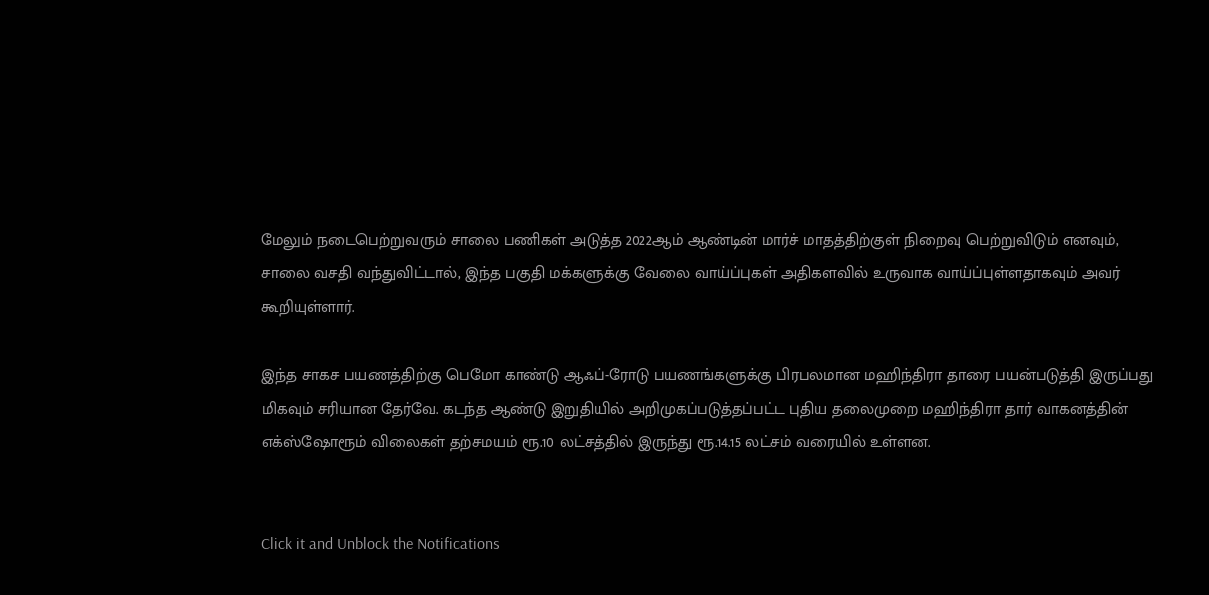மேலும் நடைபெற்றுவரும் சாலை பணிகள் அடுத்த 2022ஆம் ஆண்டின் மார்ச் மாதத்திற்குள் நிறைவு பெற்றுவிடும் எனவும், சாலை வசதி வந்துவிட்டால், இந்த பகுதி மக்களுக்கு வேலை வாய்ப்புகள் அதிகளவில் உருவாக வாய்ப்புள்ளதாகவும் அவர் கூறியுள்ளார்.

இந்த சாகச பயணத்திற்கு பெமோ காண்டு ஆஃப்-ரோடு பயணங்களுக்கு பிரபலமான மஹிந்திரா தாரை பயன்படுத்தி இருப்பது மிகவும் சரியான தேர்வே. கடந்த ஆண்டு இறுதியில் அறிமுகப்படுத்தப்பட்ட புதிய தலைமுறை மஹிந்திரா தார் வாகனத்தின் எக்ஸ்ஷோரூம் விலைகள் தற்சமயம் ரூ.10 லட்சத்தில் இருந்து ரூ.14.15 லட்சம் வரையில் உள்ளன.


Click it and Unblock the Notifications